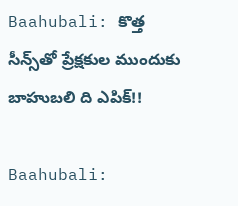Baahubali: కొత్త సీన్స్‌తో ప్రేక్షకుల ముందుకు బాహుబలి ది ఎపిక్!!

Baahubali: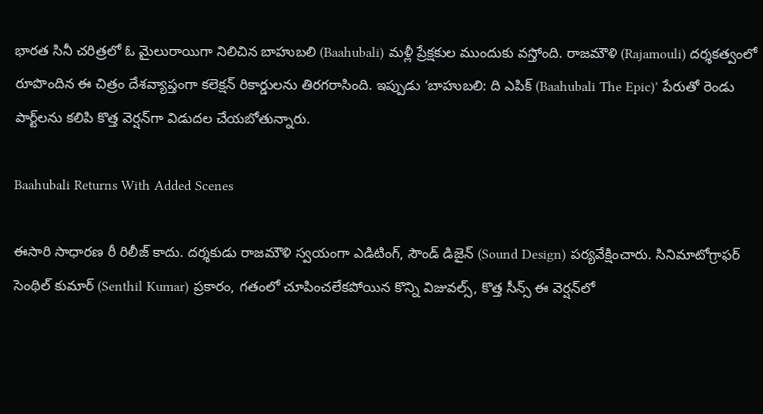భారత సినీ చరిత్రలో ఓ మైలురాయిగా నిలిచిన బాహుబలి (Baahubali) మళ్లీ ప్రేక్షకుల ముందుకు వస్తోంది. రాజమౌళి (Rajamouli) దర్శకత్వంలో రూపొందిన ఈ చిత్రం దేశవ్యాప్తంగా కలెక్షన్ రికార్డులను తిరగరాసింది. ఇప్పుడు ‘బాహుబలి: ది ఎపిక్ (Baahubali The Epic)’ పేరుతో రెండు పార్ట్‌లను కలిపి కొత్త వెర్షన్‌గా విడుదల చేయబోతున్నారు.

Baahubali Returns With Added Scenes

ఈసారి సాధారణ రీ రిలీజ్ కాదు. దర్శకుడు రాజమౌళి స్వయంగా ఎడిటింగ్, సౌండ్ డిజైన్ (Sound Design) పర్యవేక్షించారు. సినిమాటోగ్రాఫర్ సెంథిల్ కుమార్ (Senthil Kumar) ప్రకారం, గతంలో చూపించలేకపోయిన కొన్ని విజువల్స్, కొత్త సీన్స్ ఈ వెర్షన్‌లో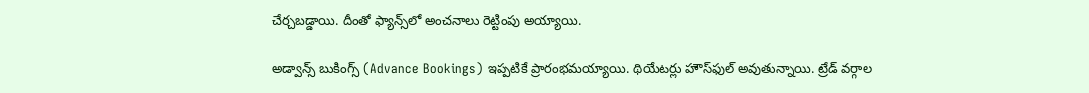చేర్చబడ్డాయి. దీంతో ఫ్యాన్స్‌లో అంచనాలు రెట్టింపు అయ్యాయి.

అడ్వాన్స్ బుకింగ్స్ (Advance Bookings) ఇప్పటికే ప్రారంభమయ్యాయి. థియేటర్లు హౌస్‌ఫుల్ అవుతున్నాయి. ట్రేడ్ వర్గాల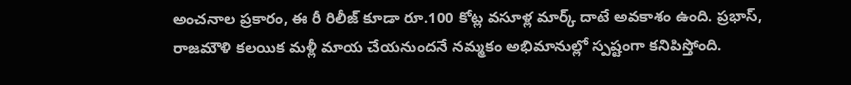అంచనాల ప్రకారం, ఈ రీ రిలీజ్ కూడా రూ.100 కోట్ల వసూళ్ల మార్క్ దాటే అవకాశం ఉంది. ప్రభాస్, రాజమౌళి కలయిక మళ్లీ మాయ చేయనుందనే నమ్మకం అభిమానుల్లో స్పష్టంగా కనిపిస్తోంది.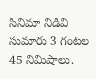సినిమా నిడివి సుమారు 3 గంటల 45 నిమిషాలు.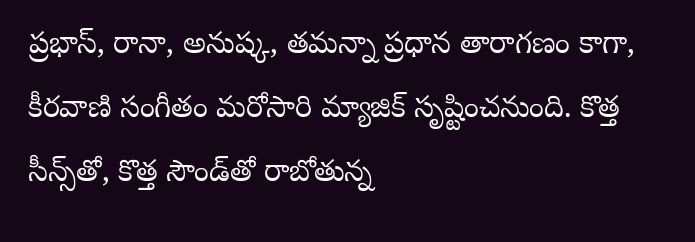ప్రభాస్, రానా, అనుష్క, తమన్నా ప్రధాన తారాగణం కాగా, కీరవాణి సంగీతం మరోసారి మ్యాజిక్ సృష్టించనుంది. కొత్త సీన్స్‌తో, కొత్త సౌండ్‌తో రాబోతున్న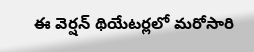ఈ వెర్షన్ థియేటర్లలో మరోసారి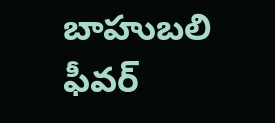బాహుబలి ఫీవర్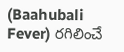(Baahubali Fever) రగిలించే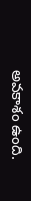అవకాశం ఉంది.